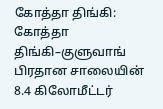கோத்தா திங்கி:
கோத்தா திங்கி–குளுவாங் பிரதான சாலையின் 8.4 கிலோமீட்டர்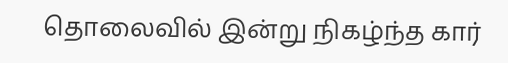தொலைவில் இன்று நிகழ்ந்த கார்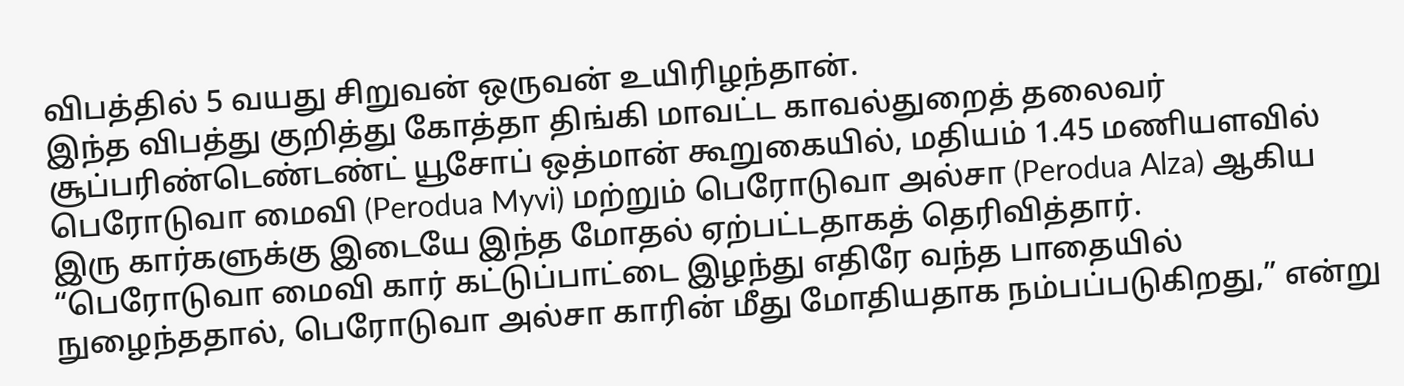விபத்தில் 5 வயது சிறுவன் ஒருவன் உயிரிழந்தான்.
இந்த விபத்து குறித்து கோத்தா திங்கி மாவட்ட காவல்துறைத் தலைவர் சூப்பரிண்டெண்டண்ட் யூசோப் ஒத்மான் கூறுகையில், மதியம் 1.45 மணியளவில் பெரோடுவா மைவி (Perodua Myvi) மற்றும் பெரோடுவா அல்சா (Perodua Alza) ஆகிய இரு கார்களுக்கு இடையே இந்த மோதல் ஏற்பட்டதாகத் தெரிவித்தார்.
“பெரோடுவா மைவி கார் கட்டுப்பாட்டை இழந்து எதிரே வந்த பாதையில் நுழைந்ததால், பெரோடுவா அல்சா காரின் மீது மோதியதாக நம்பப்படுகிறது,” என்று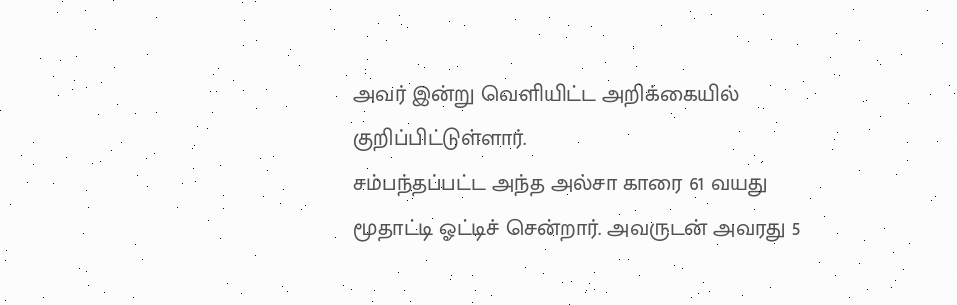அவர் இன்று வெளியிட்ட அறிக்கையில் குறிப்பிட்டுள்ளார்.
சம்பந்தப்பட்ட அந்த அல்சா காரை 61 வயது மூதாட்டி ஓட்டிச் சென்றார். அவருடன் அவரது 5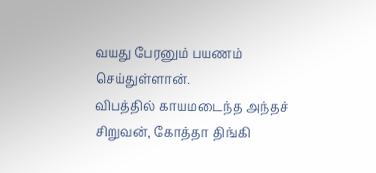வயது பேரனும் பயணம் செய்துள்ளான்.
விபத்தில் காயமடைந்த அந்தச் சிறுவன், கோத்தா திங்கி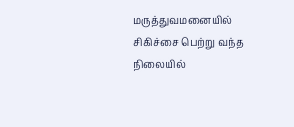மருத்துவமனையில் சிகிச்சை பெற்று வந்த நிலையில்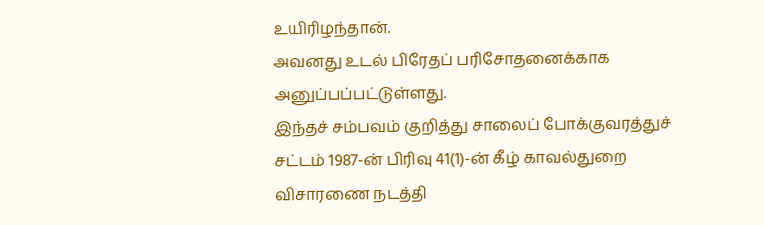உயிரிழந்தான்.
அவனது உடல் பிரேதப் பரிசோதனைக்காக அனுப்பப்பட்டுள்ளது.
இந்தச் சம்பவம் குறித்து சாலைப் போக்குவரத்துச் சட்டம் 1987-ன் பிரிவு 41(1)-ன் கீழ் காவல்துறை விசாரணை நடத்தி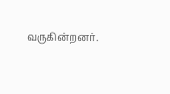வருகின்றனர்.